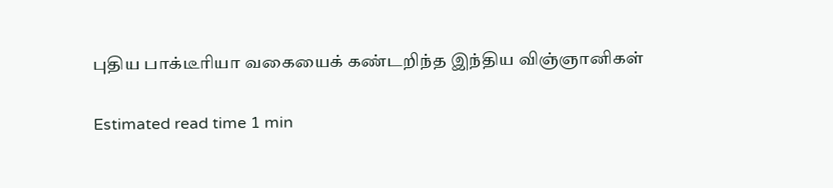புதிய பாக்டீரியா வகையைக் கண்டறிந்த இந்திய விஞ்ஞானிகள்

Estimated read time 1 min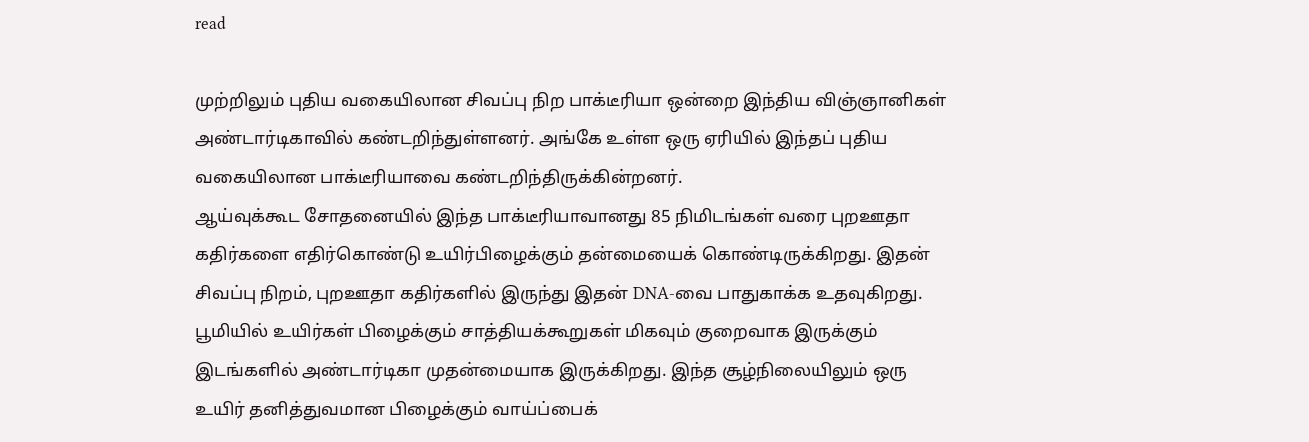read

முற்றிலும் புதிய வகையிலான சிவப்பு நிற பாக்டீரியா ஒன்றை இந்திய விஞ்ஞானிகள் அண்டார்டிகாவில் கண்டறிந்துள்ளனர். அங்கே உள்ள ஒரு ஏரியில் இந்தப் புதிய வகையிலான பாக்டீரியாவை கண்டறிந்திருக்கின்றனர்.
ஆய்வுக்கூட சோதனையில் இந்த பாக்டீரியாவானது 85 நிமிடங்கள் வரை புறஊதா கதிர்களை எதிர்கொண்டு உயிர்பிழைக்கும் தன்மையைக் கொண்டிருக்கிறது. இதன் சிவப்பு நிறம், புறஊதா கதிர்களில் இருந்து இதன் DNA-வை பாதுகாக்க உதவுகிறது.
பூமியில் உயிர்கள் பிழைக்கும் சாத்தியக்கூறுகள் மிகவும் குறைவாக இருக்கும் இடங்களில் அண்டார்டிகா முதன்மையாக இருக்கிறது. இந்த சூழ்நிலையிலும் ஒரு உயிர் தனித்துவமான பிழைக்கும் வாய்ப்பைக்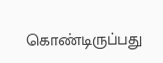கொண்டிருப்பது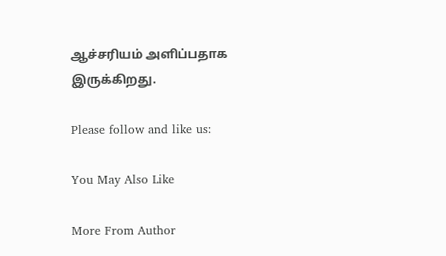ஆச்சரியம் அளிப்பதாக இருக்கிறது.

Please follow and like us:

You May Also Like

More From Author